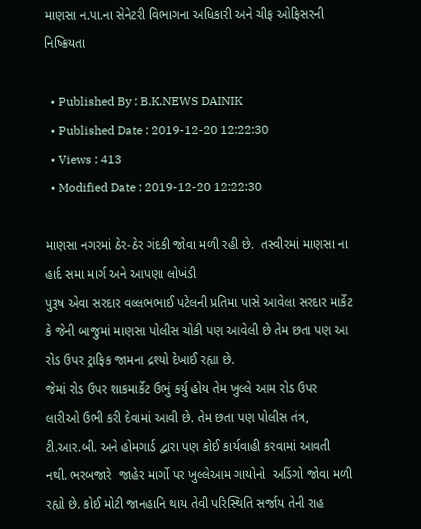માણસા ન.પા.ના સેનેટરી વિભાગના અધિકારી અને ચીફ ઓફિસરની નિષ્ક્રિયતા

  • Published By : B.K.NEWS DAINIK
  • Published Date : 2019-12-20 12:22:30
  • Views : 413
  • Modified Date : 2019-12-20 12:22:30

માણસા નગરમાં ઠેર-ઠેર ગંદકી જોવા મળી રહી છે.  તસ્વીરમાં માણસા ના હાર્દ સમા માર્ગ અને આપણા લોખંડી
પુરૂષ એવા સરદાર વલ્લભભાઈ પટેલની પ્રતિમા પાસે આવેલા સરદાર માર્કેટ કે જેની બાજુમાં માણસા પોલીસ ચોકી પણ આવેલી છે તેમ છતા પણ આ રોડ ઉપર ટ્રાફિક જામના દ્રશ્યો દેખાઈ રહ્યા છે.
જેમાં રોડ ઉપર શાકમાર્કેટ ઉભું કર્યુ હોય તેમ ખુલ્લે આમ રોડ ઉપર લારીઓ ઉભી કરી દેવામાં આવી છે. તેમ છતા પણ પોલીસ તંત્ર, ટી.આર.બી. અને હોમગાર્ડ દ્વારા પણ કોઈ કાર્યવાહી કરવામાં આવતી નથી. ભરબજારે  જાહેર માર્ગો પર ખુલ્લેઆમ ગાયોનો  અડિંગો જોવા મળી રહ્યો છે. કોઈ મોટી જાનહાનિ થાય તેવી પરિસ્થિતિ સર્જાય તેની રાહ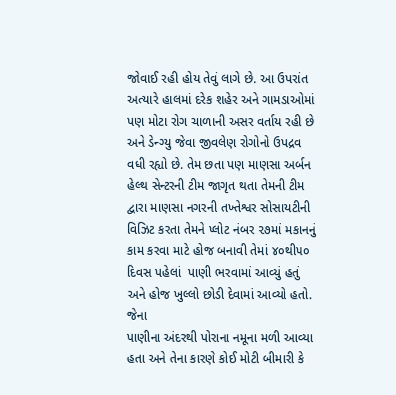જોવાઈ રહી હોય તેવું લાગે છે. આ ઉપરાંત અત્યારે હાલમાં દરેક શહેર અને ગામડાઓમાં
પણ મોટા રોગ ચાળાની અસર વર્તાય રહી છે અને ડેન્ગ્યુ જેવા જીવલેણ રોગોનો ઉપદ્રવ વધી રહ્યો છે. તેમ છતા પણ માણસા અર્બન હેલ્થ સેન્ટરની ટીમ જાગૃત થતા તેમની ટીમ દ્વારા માણસા નગરની તખ્તેશ્વર સોસાયટીની વિઝિટ કરતા તેમને પ્લોટ નંબર ૨૭માં મકાનનું કામ કરવા માટે હોજ બનાવી તેમાં ૪૦થી૫૦ દિવસ પહેલાં  પાણી ભરવામાં આવ્યું હતું અને હોજ ખુલ્લો છોડી દેવામાં આવ્યો હતો. જેના
પાણીના અંદરથી પોરાના નમૂના મળી આવ્યા હતા અને તેના કારણે કોઈ મોટી બીમારી કે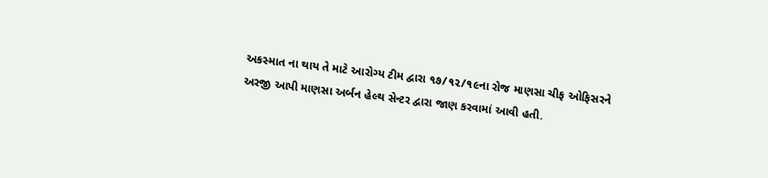અકસ્માત ના થાય તે માટે આરોગ્ય ટીમ દ્વારા ૧૭/૧૨/૧૯ના રોજ માણસા ચીફ ઓફિસરને અરજી આપી માણસા અર્બન હેલ્થ સેન્ટર દ્વારા જાણ કરવામાં આવી હતી.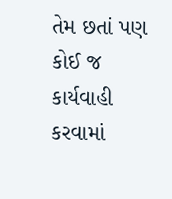તેમ છતાં પણ કોઈ જ કાર્યવાહી કરવામાં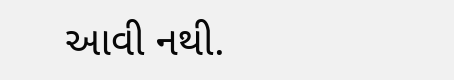આવી નથી.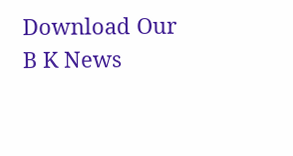Download Our B K News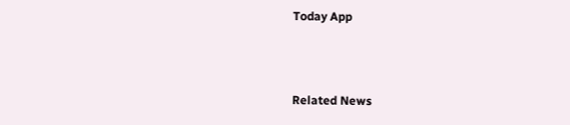Today App



Related News